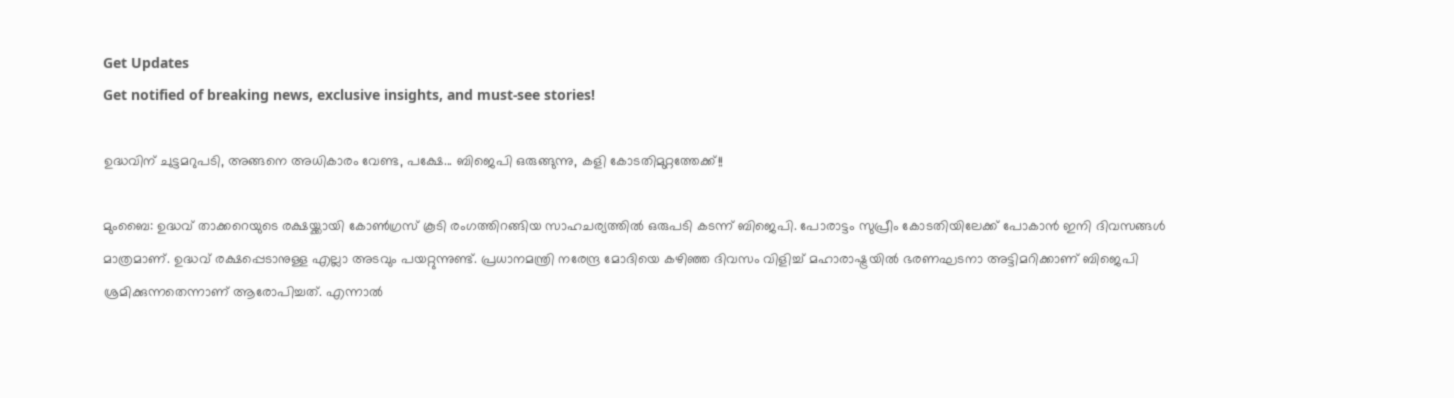Get Updates
Get notified of breaking news, exclusive insights, and must-see stories!

ഉദ്ധവിന് ചുട്ടമറുപടി, അങ്ങനെ അധികാരം വേണ്ട, പക്ഷേ... ബിജെപി ഒരുങ്ങുന്നു, കളി കോടതിമുറ്റത്തേക്ക്!!

മുംബൈ: ഉദ്ധവ് താക്കറെയുടെ രക്ഷയ്ക്കായി കോണ്‍ഗ്രസ് കൂടി രംഗത്തിറങ്ങിയ സാഹചര്യത്തില്‍ ഒരുപടി കടന്ന് ബിജെപി. പോരാട്ടം സുപ്രീം കോടതിയിലേക്ക് പോകാന്‍ ഇനി ദിവസങ്ങള്‍ മാത്രമാണ്. ഉദ്ധവ് രക്ഷപ്പെടാനുള്ള എല്ലാ അടവും പയറ്റുന്നുണ്ട്. പ്രധാനമന്ത്രി നരേന്ദ്ര മോദിയെ കഴിഞ്ഞ ദിവസം വിളിച്ച് മഹാരാഷ്ട്രയില്‍ ഭരണഘടനാ അട്ടിമറിക്കാണ് ബിജെപി ശ്രമിക്കുന്നതെന്നാണ് ആരോപിച്ചത്. എന്നാല്‍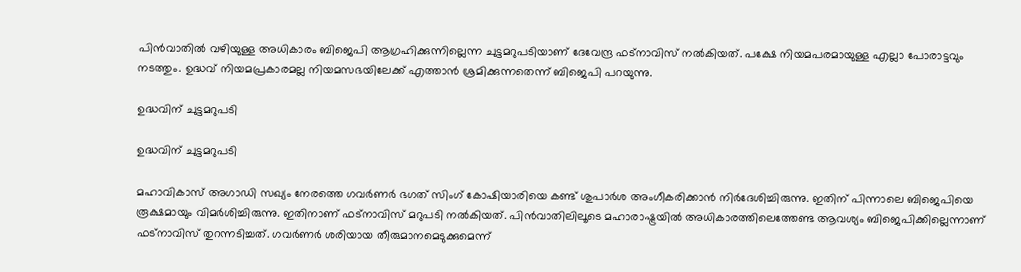പിന്‍വാതില്‍ വഴിയുള്ള അധികാരം ബിജെപി ആഗ്രഹിക്കുന്നില്ലെന്ന ചുട്ടമറുപടിയാണ് ദേവേന്ദ്ര ഫട്‌നാവിസ് നല്‍കിയത്. പക്ഷേ നിയമപരമായുള്ള എല്ലാ പോരാട്ടവും നടത്തും. ഉദ്ധവ് നിയമപ്രകാരമല്ല നിയമസഭയിലേക്ക് എത്താന്‍ ശ്രമിക്കുന്നതെന്ന് ബിജെപി പറയുന്നു.

ഉദ്ധവിന് ചുട്ടമറുപടി

ഉദ്ധവിന് ചുട്ടമറുപടി

മഹാവികാസ് അഗാഡി സഖ്യം നേരത്തെ ഗവര്‍ണര്‍ ഭഗത് സിംഗ് കോഷിയാരിയെ കണ്ട് ശുപാര്‍ശ അംഗീകരിക്കാന്‍ നിര്‍ദേശിച്ചിരുന്നു. ഇതിന് പിന്നാലെ ബിജെപിയെ രൂക്ഷമായും വിമര്‍ശിച്ചിരുന്നു. ഇതിനാണ് ഫട്‌നാവിസ് മറുപടി നല്‍കിയത്. പിന്‍വാതിലിലൂടെ മഹാരാഷ്ട്രയില്‍ അധികാരത്തിലെത്തേണ്ട ആവശ്യം ബിജെപിക്കില്ലെന്നാണ് ഫട്‌നാവിസ് തുറന്നടിച്ചത്. ഗവര്‍ണര്‍ ശരിയായ തീരുമാനമെടുക്കുമെന്ന്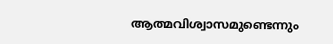ആത്മവിശ്വാസമുണ്ടെന്നും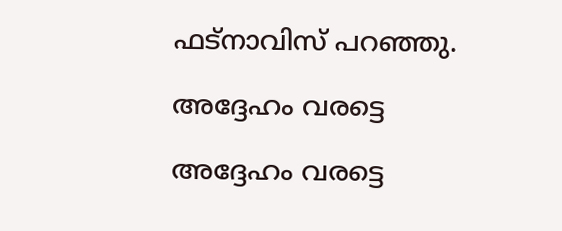ഫട്‌നാവിസ് പറഞ്ഞു.

അദ്ദേഹം വരട്ടെ

അദ്ദേഹം വരട്ടെ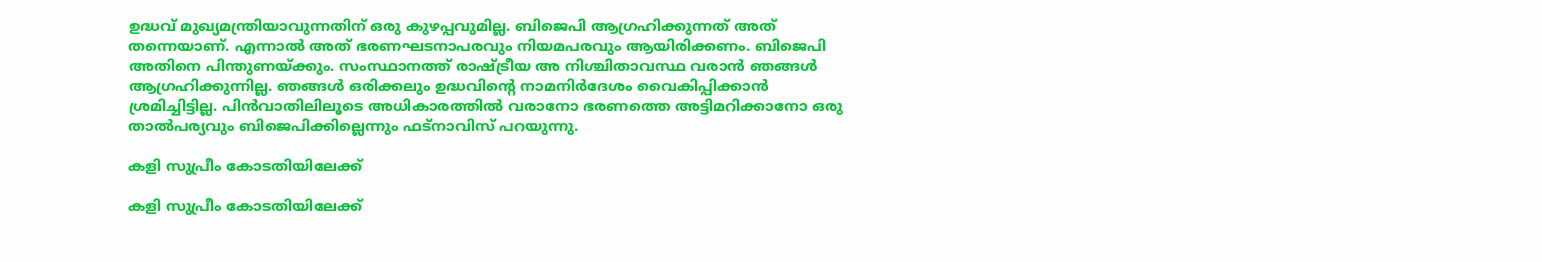ഉദ്ധവ് മുഖ്യമന്ത്രിയാവുന്നതിന് ഒരു കുഴപ്പവുമില്ല. ബിജെപി ആഗ്രഹിക്കുന്നത് അത് തന്നെയാണ്. എന്നാല്‍ അത് ഭരണഘടനാപരവും നിയമപരവും ആയിരിക്കണം. ബിജെപി അതിനെ പിന്തുണയ്ക്കും. സംസ്ഥാനത്ത് രാഷ്ട്രീയ അ നിശ്ചിതാവസ്ഥ വരാന്‍ ഞങ്ങള്‍ ആഗ്രഹിക്കുന്നില്ല. ഞങ്ങള്‍ ഒരിക്കലും ഉദ്ധവിന്റെ നാമനിര്‍ദേശം വൈകിപ്പിക്കാന്‍ ശ്രമിച്ചിട്ടില്ല. പിന്‍വാതിലിലൂടെ അധികാരത്തില്‍ വരാനോ ഭരണത്തെ അട്ടിമറിക്കാനോ ഒരു താല്‍പര്യവും ബിജെപിക്കില്ലെന്നും ഫട്‌നാവിസ് പറയുന്നു.

കളി സുപ്രീം കോടതിയിലേക്ക്

കളി സുപ്രീം കോടതിയിലേക്ക്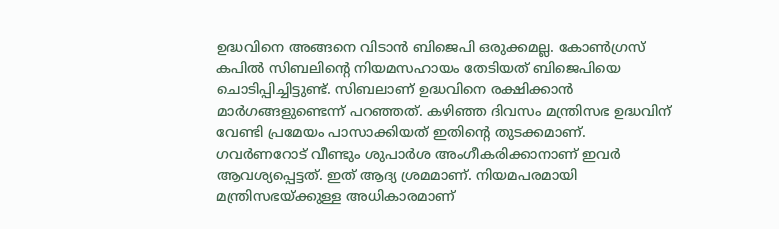ഉദ്ധവിനെ അങ്ങനെ വിടാന്‍ ബിജെപി ഒരുക്കമല്ല. കോണ്‍ഗ്രസ് കപില്‍ സിബലിന്റെ നിയമസഹായം തേടിയത് ബിജെപിയെ ചൊടിപ്പിച്ചിട്ടുണ്ട്. സിബലാണ് ഉദ്ധവിനെ രക്ഷിക്കാന്‍ മാര്‍ഗങ്ങളുണ്ടെന്ന് പറഞ്ഞത്. കഴിഞ്ഞ ദിവസം മന്ത്രിസഭ ഉദ്ധവിന് വേണ്ടി പ്രമേയം പാസാക്കിയത് ഇതിന്റെ തുടക്കമാണ്. ഗവര്‍ണറോട് വീണ്ടും ശുപാര്‍ശ അംഗീകരിക്കാനാണ് ഇവര്‍ ആവശ്യപ്പെട്ടത്. ഇത് ആദ്യ ശ്രമമാണ്. നിയമപരമായി മന്ത്രിസഭയ്ക്കുള്ള അധികാരമാണ്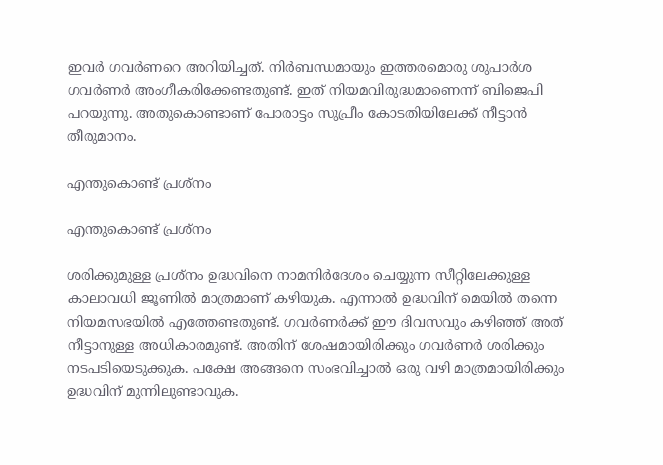ഇവര്‍ ഗവര്‍ണറെ അറിയിച്ചത്. നിര്‍ബന്ധമായും ഇത്തരമൊരു ശുപാര്‍ശ ഗവര്‍ണര്‍ അംഗീകരിക്കേണ്ടതുണ്ട്. ഇത് നിയമവിരുദ്ധമാണെന്ന് ബിജെപി പറയുന്നു. അതുകൊണ്ടാണ് പോരാട്ടം സുപ്രീം കോടതിയിലേക്ക് നീട്ടാന്‍ തീരുമാനം.

എന്തുകൊണ്ട് പ്രശ്‌നം

എന്തുകൊണ്ട് പ്രശ്‌നം

ശരിക്കുമുള്ള പ്രശ്‌നം ഉദ്ധവിനെ നാമനിര്‍ദേശം ചെയ്യുന്ന സീറ്റിലേക്കുള്ള കാലാവധി ജൂണില്‍ മാത്രമാണ് കഴിയുക. എന്നാല്‍ ഉദ്ധവിന് മെയില്‍ തന്നെ നിയമസഭയില്‍ എത്തേണ്ടതുണ്ട്. ഗവര്‍ണര്‍ക്ക് ഈ ദിവസവും കഴിഞ്ഞ് അത് നീട്ടാനുള്ള അധികാരമുണ്ട്. അതിന് ശേഷമായിരിക്കും ഗവര്‍ണര്‍ ശരിക്കും നടപടിയെടുക്കുക. പക്ഷേ അങ്ങനെ സംഭവിച്ചാല്‍ ഒരു വഴി മാത്രമായിരിക്കും ഉദ്ധവിന് മുന്നിലുണ്ടാവുക.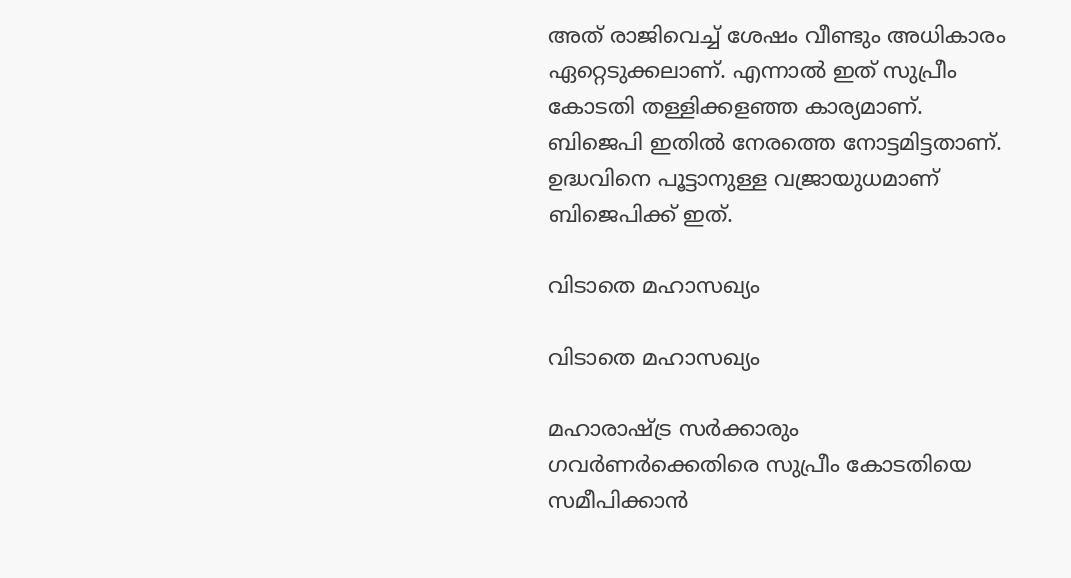അത് രാജിവെച്ച് ശേഷം വീണ്ടും അധികാരം ഏറ്റെടുക്കലാണ്. എന്നാല്‍ ഇത് സുപ്രീം കോടതി തള്ളിക്കളഞ്ഞ കാര്യമാണ്. ബിജെപി ഇതില്‍ നേരത്തെ നോട്ടമിട്ടതാണ്. ഉദ്ധവിനെ പൂട്ടാനുള്ള വജ്രായുധമാണ് ബിജെപിക്ക് ഇത്.

വിടാതെ മഹാസഖ്യം

വിടാതെ മഹാസഖ്യം

മഹാരാഷ്ട്ര സര്‍ക്കാരും ഗവര്‍ണര്‍ക്കെതിരെ സുപ്രീം കോടതിയെ സമീപിക്കാന്‍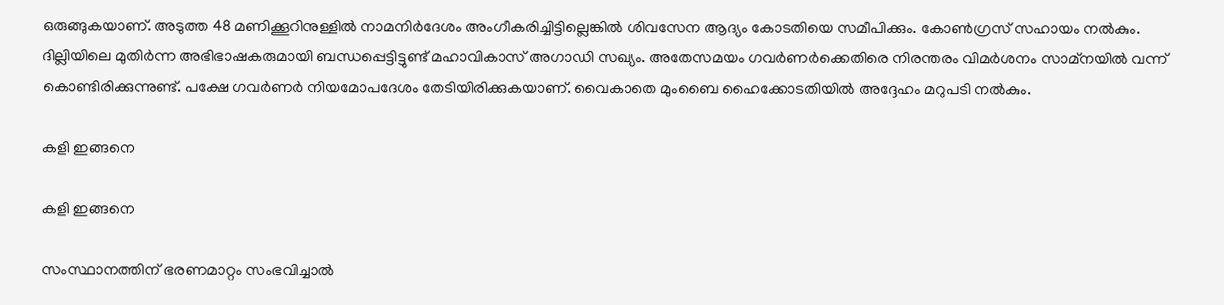ഒരുങ്ങുകയാണ്. അടുത്ത 48 മണിക്കൂറിനുള്ളില്‍ നാമനിര്‍ദേശം അംഗീകരിച്ചിട്ടില്ലെങ്കില്‍ ശിവസേന ആദ്യം കോടതിയെ സമീപിക്കും. കോണ്‍ഗ്രസ് സഹായം നല്‍കും. ദില്ലിയിലെ മുതിര്‍ന്ന അഭിഭാഷകരുമായി ബന്ധപ്പെട്ടിട്ടുണ്ട് മഹാവികാസ് അഗാഡി സഖ്യം. അതേസമയം ഗവര്‍ണര്‍ക്കെതിരെ നിരന്തരം വിമര്‍ശനം സാമ്‌നയില്‍ വന്ന് കൊണ്ടിരിക്കുന്നുണ്ട്. പക്ഷേ ഗവര്‍ണര്‍ നിയമോപദേശം തേടിയിരിക്കുകയാണ്. വൈകാതെ മുംബൈ ഹൈക്കോടതിയില്‍ അദ്ദേഹം മറുപടി നല്‍കും.

കളി ഇങ്ങനെ

കളി ഇങ്ങനെ

സംസ്ഥാനത്തിന് ഭരണമാറ്റം സംഭവിച്ചാല്‍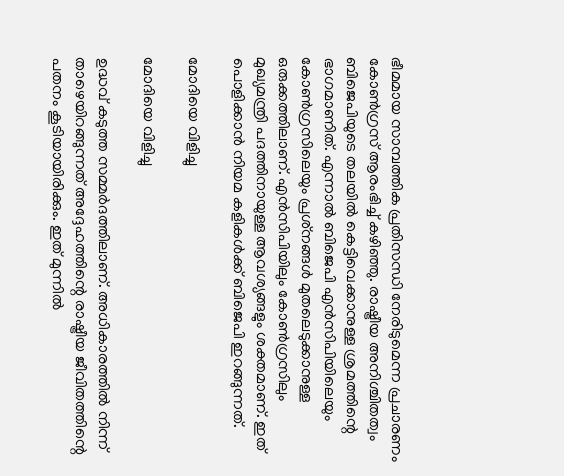ഭീമമായ സാമ്പത്തിക പ്രതിസന്ധി നേരിടുമെന്ന പ്രചാരണം കോണ്‍ഗ്രസ് ആരംഭിച്ച് കഴിഞ്ഞു. രാഷ്ട്രീയ അനിശ്ചിതത്വം ബിജെപിയുടെ തലയില്‍ കെട്ടിവെക്കാനുള്ള ശ്രമത്തിന്റെ ഭാഗമാണിത്. എന്നാല്‍ ബിജെപി എന്‍സിപിയിലെയും കോണ്‍ഗ്രസിലെയും പ്രശ്‌നങ്ങള്‍ മുതലെടുക്കാനുള്ള ഒരുക്കത്തിലാണ്. എന്‍സിപിയിലും കോണ്‍ഗ്രസിലും മുഖ്യമന്ത്രി പദത്തിനായുള്ള ആവശ്യങ്ങളും ശക്തമാണ്. ഇത് പൊളിക്കാന്‍ നിയമ കളികള്‍ക്ക് ബിജെപി ഇറങ്ങുന്നത്.

മോദിയെ വിളിച്ചു

മോദിയെ വിളിച്ചു

ഉദ്ധവ് കടുത്ത സമ്മര്‍ദത്തിലാണ്. അധികാരത്തില്‍ നിന്ന് താഴെയിറങ്ങുന്നത് അദ്ദേഹത്തിന്റെ രാഷ്ട്രീയ ജീവിതത്തിന്റെ പതനം കൂടിയായിരിക്കും. ഇത് മുന്നില്‍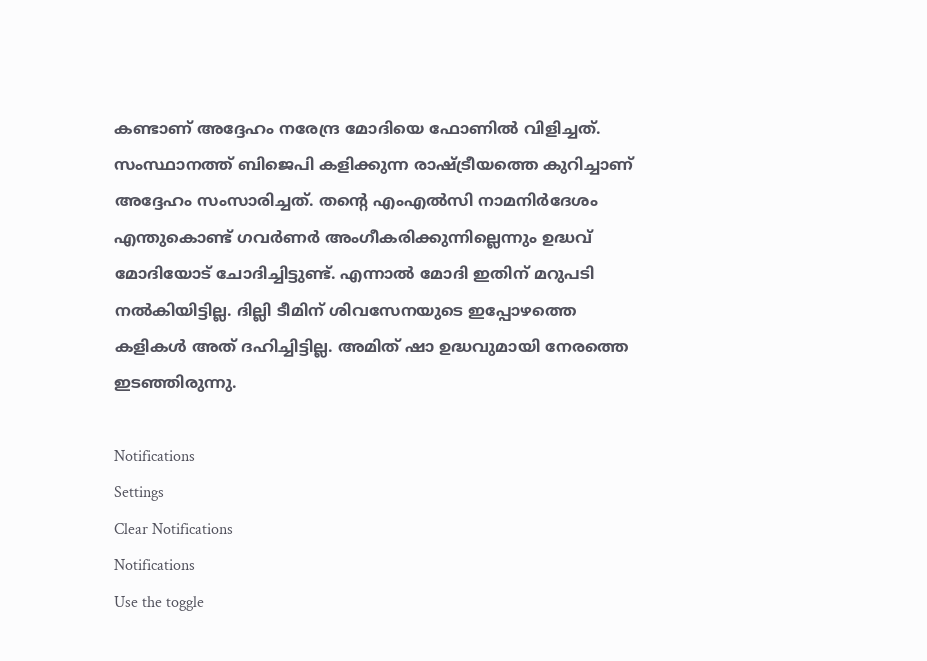കണ്ടാണ് അദ്ദേഹം നരേന്ദ്ര മോദിയെ ഫോണില്‍ വിളിച്ചത്. സംസ്ഥാനത്ത് ബിജെപി കളിക്കുന്ന രാഷ്ട്രീയത്തെ കുറിച്ചാണ് അദ്ദേഹം സംസാരിച്ചത്. തന്റെ എംഎല്‍സി നാമനിര്‍ദേശം എന്തുകൊണ്ട് ഗവര്‍ണര്‍ അംഗീകരിക്കുന്നില്ലെന്നും ഉദ്ധവ് മോദിയോട് ചോദിച്ചിട്ടുണ്ട്. എന്നാല്‍ മോദി ഇതിന് മറുപടി നല്‍കിയിട്ടില്ല. ദില്ലി ടീമിന് ശിവസേനയുടെ ഇപ്പോഴത്തെ കളികള്‍ അത് ദഹിച്ചിട്ടില്ല. അമിത് ഷാ ഉദ്ധവുമായി നേരത്തെ ഇടഞ്ഞിരുന്നു.

Notifications
Settings
Clear Notifications
Notifications
Use the toggle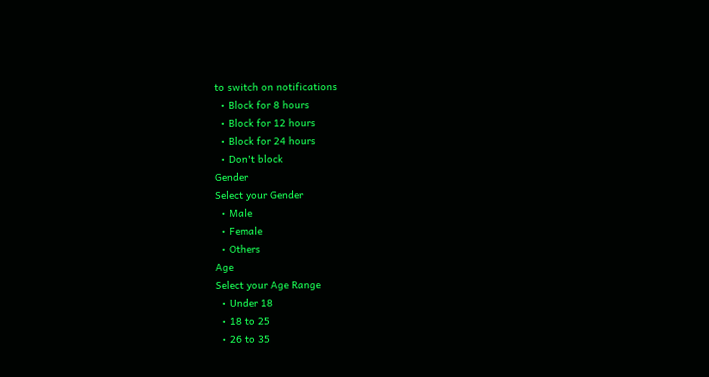to switch on notifications
  • Block for 8 hours
  • Block for 12 hours
  • Block for 24 hours
  • Don't block
Gender
Select your Gender
  • Male
  • Female
  • Others
Age
Select your Age Range
  • Under 18
  • 18 to 25
  • 26 to 35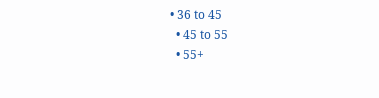• 36 to 45
  • 45 to 55
  • 55+